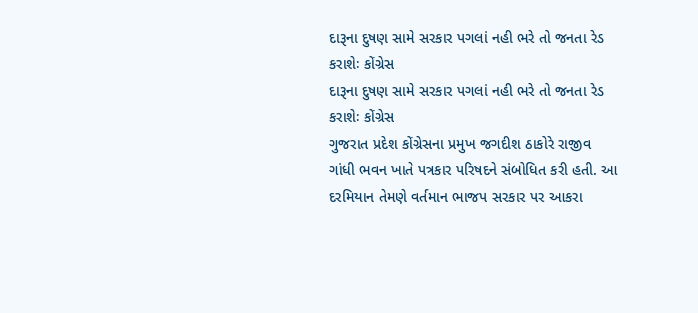દારૂના દુષણ સામે સરકાર પગલાં નહી ભરે તો જનતા રેડ કરાશેઃ કોંગ્રેસ
દારૂના દુષણ સામે સરકાર પગલાં નહી ભરે તો જનતા રેડ કરાશેઃ કોંગ્રેસ
ગુજરાત પ્રદેશ કોંગ્રેસના પ્રમુખ જગદીશ ઠાકોરે રાજીવ ગાંધી ભવન ખાતે પત્રકાર પરિષદને સંબોધિત કરી હતી. આ દરમિયાન તેમણે વર્તમાન ભાજપ સરકાર પર આકરા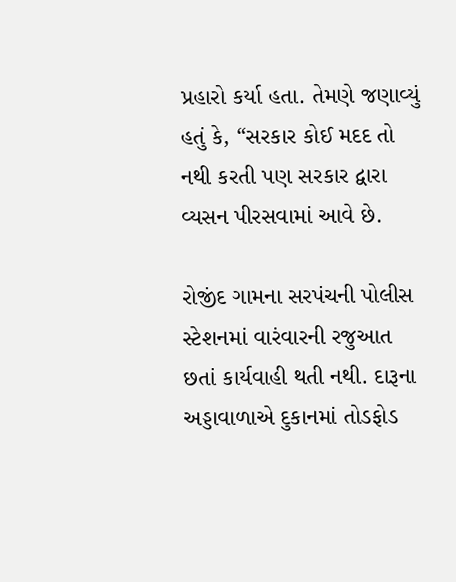પ્રહારો કર્યા હતા. તેમણે જણાવ્યું હતું કે, “સરકાર કોઈ મદદ તો નથી કરતી પણ સરકાર દ્વારા વ્યસન પીરસવામાં આવે છે.

રોજીંદ ગામના સરપંચની પોલીસ સ્ટેશનમાં વારંવારની રજુઆત છતાં કાર્યવાહી થતી નથી. દારૂના અડ્ડાવાળાએ દુકાનમાં તોડફોડ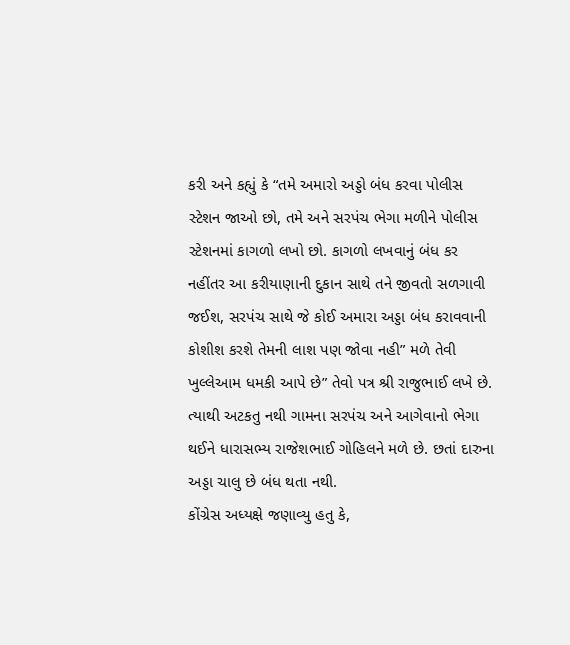કરી અને કહ્યું કે “તમે અમારો અડ્ડો બંધ કરવા પોલીસ સ્ટેશન જાઓ છો, તમે અને સરપંચ ભેગા મળીને પોલીસ સ્ટેશનમાં કાગળો લખો છો. કાગળો લખવાનું બંધ કર નહીંતર આ કરીયાણાની દુકાન સાથે તને જીવતો સળગાવી જઈશ, સરપંચ સાથે જે કોઈ અમારા અડ્ડા બંધ કરાવવાની કોશીશ કરશે તેમની લાશ પણ જોવા નહી” મળે તેવી ખુલ્લેઆમ ધમકી આપે છે” તેવો પત્ર શ્રી રાજુભાઈ લખે છે. ત્યાથી અટકતુ નથી ગામના સરપંચ અને આગેવાનો ભેગા થઈને ધારાસભ્ય રાજેશભાઈ ગોહિલને મળે છે. છતાં દારુના અડ્ડા ચાલુ છે બંધ થતા નથી.
કોંગ્રેસ અધ્યક્ષે જણાવ્યુ હતુ કે,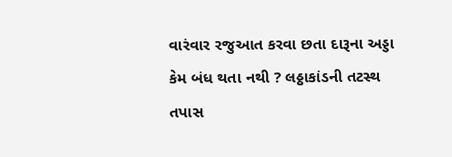વારંવાર રજુઆત કરવા છતા દારૂના અડ્ડા કેમ બંધ થતા નથી ? લઠ્ઠાકાંડની તટસ્થ તપાસ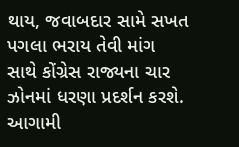થાય, જવાબદાર સામે સખત પગલા ભરાય તેવી માંગ સાથે કોંગ્રેસ રાજ્યના ચાર ઝોનમાં ધરણા પ્રદર્શન કરશે. આગામી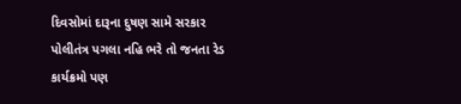દિવસોમાં દારૂના દુષણ સામે સરકાર પોલીતંત્ર પગલા નહિ ભરે તો જનતા રેડ કાર્યક્રમો પણ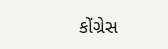કોંગ્રેસ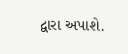દ્વારા અપાશે.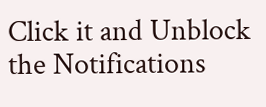Click it and Unblock the Notifications